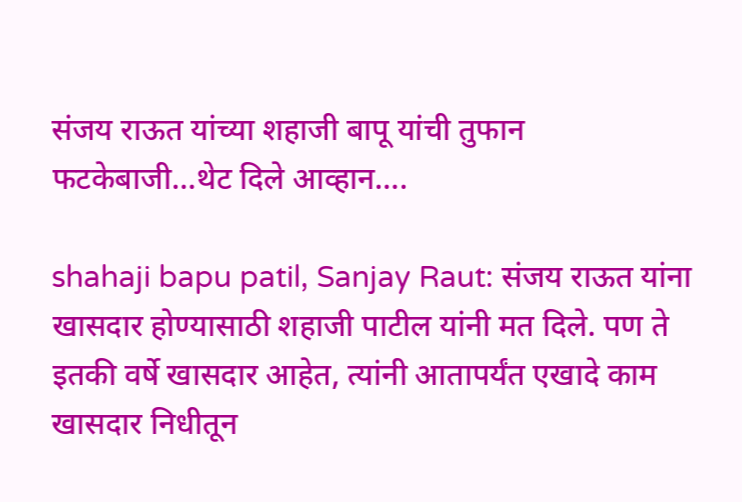संजय राऊत यांच्या शहाजी बापू यांची तुफान फटकेबाजी…थेट दिले आव्हान….

shahaji bapu patil, Sanjay Raut: संजय राऊत यांना खासदार होण्यासाठी शहाजी पाटील यांनी मत दिले. पण ते इतकी वर्षे खासदार आहेत, त्यांनी आतापर्यंत एखादे काम खासदार निधीतून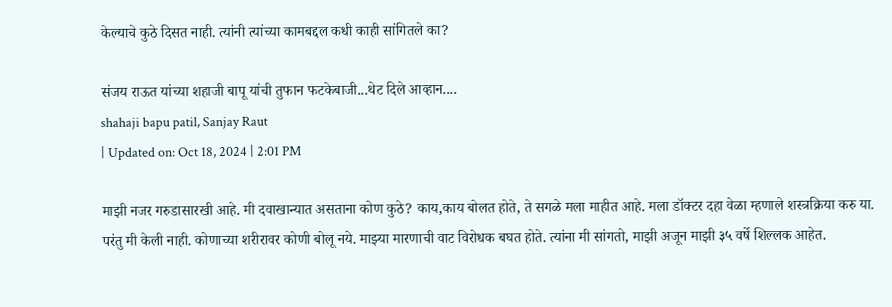केल्याचे कुठे दिसत नाही. त्यांनी त्यांच्या कामबद्दल कधी काही सांगितले का?

संजय राऊत यांच्या शहाजी बापू यांची तुफान फटकेबाजी...थेट दिले आव्हान....
shahaji bapu patil, Sanjay Raut
| Updated on: Oct 18, 2024 | 2:01 PM

माझी नजर गरुडासारखी आहे. मी दवाखान्यात असताना कोण कुठे? काय,काय बोलत होते, ते सगळे मला माहीत आहे. मला डॉक्टर दहा वेळा म्हणाले शस्त्रक्रिया करु या. परंतु मी केली नाही. कोणाच्या शरीरावर कोणी बोलू नये. माझ्या मारणाची वाट विरोधक बघत होते. त्यांना मी सांगतो, माझी अजून माझी ३५ वर्षे शिल्लक आहेत.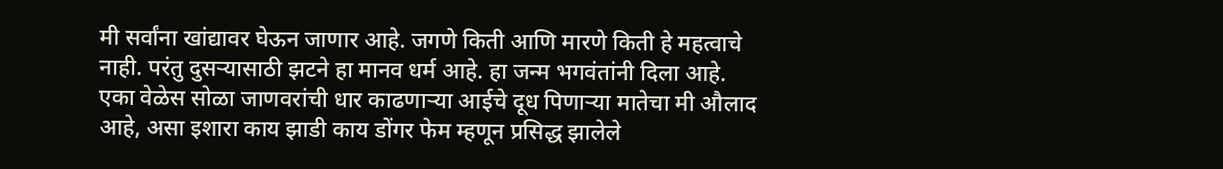मी सर्वांना खांद्यावर घेऊन जाणार आहे. जगणे किती आणि मारणे किती हे महत्वाचे नाही. परंतु दुसऱ्यासाठी झटने हा मानव धर्म आहे. हा जन्म भगवंतांनी दिला आहे. एका वेळेस सोळा जाणवरांची धार काढणाऱ्या आईचे दूध पिणाऱ्या मातेचा मी औलाद आहे, असा इशारा काय झाडी काय डोंगर फेम म्हणून प्रसिद्ध झालेले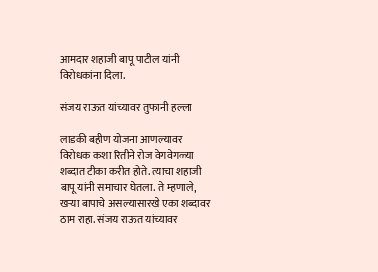आमदार शहाजी बापू पाटील यांनी विरोधकांना दिला.

संजय राऊत यांच्यावर तुफानी हल्ला

लाडकी बहीण योजना आणल्यावर विरोधक कशा रितीने रोज वेगवेगळ्या शब्दात टीका करीत होते. त्याचा शहाजी बापू यांनी समाचार घेतला. ते म्हणाले, खऱ्या बापाचे असल्यासारखे एका शब्दावर ठाम राहा. संजय राऊत यांच्यावर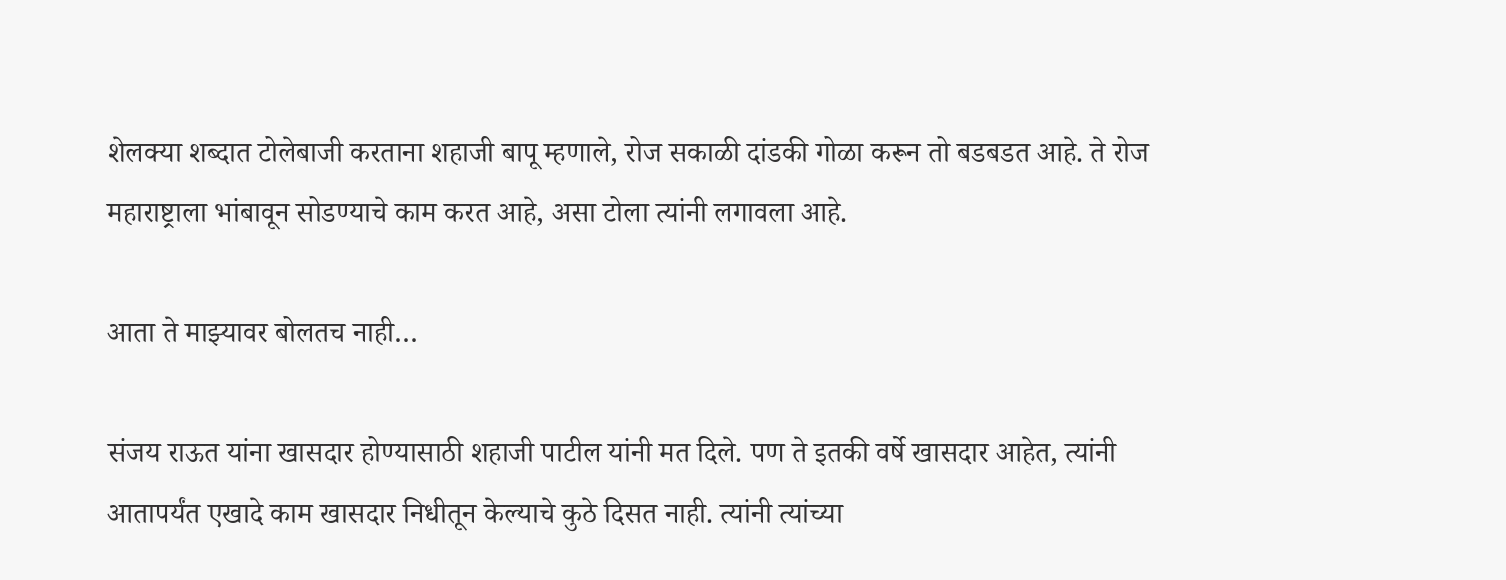शेलक्या शब्दात टोलेबाजी करताना शहाजी बापू म्हणाले, रोज सकाळी दांडकी गोळा करून तो बडबडत आहे. ते रोज महाराष्ट्राला भांबावून सोडण्याचे काम करत आहे, असा टोला त्यांनी लगावला आहे.

आता ते माझ्यावर बोलतच नाही…

संजय राऊत यांना खासदार होण्यासाठी शहाजी पाटील यांनी मत दिले. पण ते इतकी वर्षे खासदार आहेत, त्यांनी आतापर्यंत एखादे काम खासदार निधीतून केल्याचे कुठे दिसत नाही. त्यांनी त्यांच्या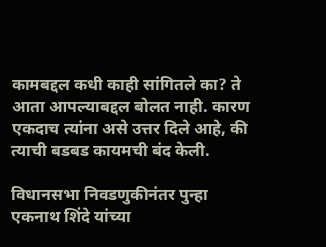कामबद्दल कधी काही सांगितले का? ते आता आपल्याबद्दल बोलत नाही. कारण एकदाच त्यांना असे उत्तर दिले आहे, की त्याची बडबड कायमची बंद केली.

विधानसभा निवडणुकीनंतर पुन्हा एकनाथ शिंदे यांच्या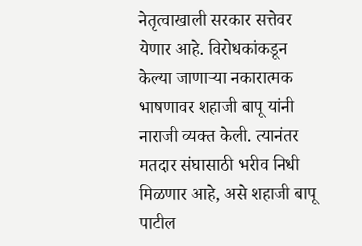नेतृत्वाखाली सरकार सत्तेवर येणार आहे. विरोधकांकडून केल्या जाणाऱ्या नकारात्मक भाषणावर शहाजी बापू यांनी नाराजी व्यक्त केली. त्यानंतर मतदार संघासाठी भरीव निधी मिळणार आहे, असे शहाजी बापू पाटील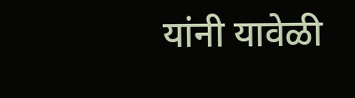यांनी यावेळी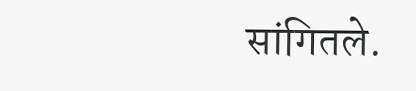सांगितले.